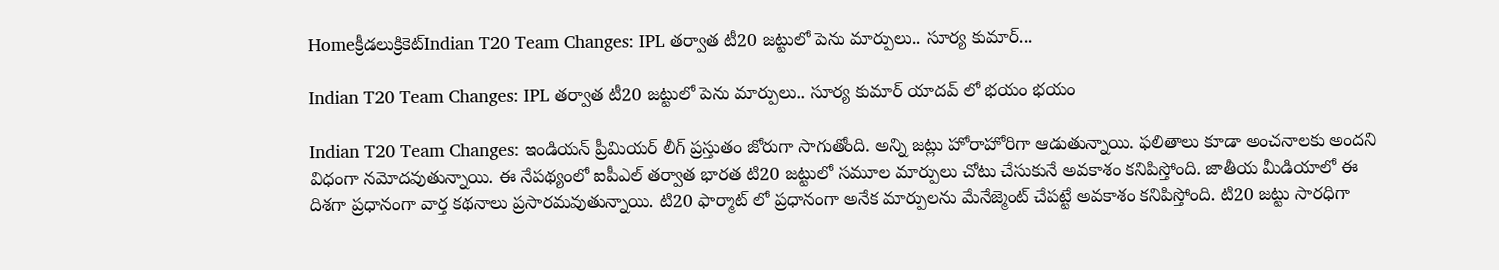Homeక్రీడలుక్రికెట్‌Indian T20 Team Changes: IPL తర్వాత టీ20 జట్టులో పెను మార్పులు.. సూర్య కుమార్...

Indian T20 Team Changes: IPL తర్వాత టీ20 జట్టులో పెను మార్పులు.. సూర్య కుమార్ యాదవ్ లో భయం భయం

Indian T20 Team Changes: ఇండియన్ ప్రీమియర్ లీగ్ ప్రస్తుతం జోరుగా సాగుతోంది. అన్ని జట్లు హోరాహోరిగా ఆడుతున్నాయి. ఫలితాలు కూడా అంచనాలకు అందని విధంగా నమోదవుతున్నాయి. ఈ నేపథ్యంలో ఐపీఎల్ తర్వాత భారత టి20 జట్టులో సమూల మార్పులు చోటు చేసుకునే అవకాశం కనిపిస్తోంది. జాతీయ మీడియాలో ఈ దిశగా ప్రధానంగా వార్త కథనాలు ప్రసారమవుతున్నాయి. టి20 ఫార్మాట్ లో ప్రధానంగా అనేక మార్పులను మేనేజ్మెంట్ చేపట్టే అవకాశం కనిపిస్తోంది. టి20 జట్టు సారధిగా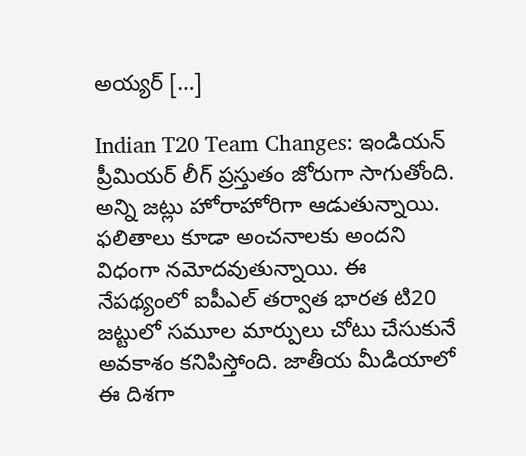అయ్యర్ […]

Indian T20 Team Changes: ఇండియన్ ప్రీమియర్ లీగ్ ప్రస్తుతం జోరుగా సాగుతోంది. అన్ని జట్లు హోరాహోరిగా ఆడుతున్నాయి. ఫలితాలు కూడా అంచనాలకు అందని విధంగా నమోదవుతున్నాయి. ఈ నేపథ్యంలో ఐపీఎల్ తర్వాత భారత టి20 జట్టులో సమూల మార్పులు చోటు చేసుకునే అవకాశం కనిపిస్తోంది. జాతీయ మీడియాలో ఈ దిశగా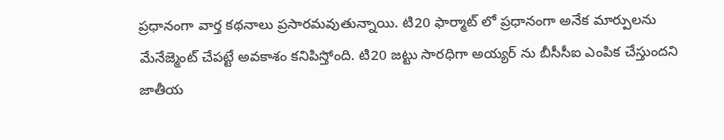ప్రధానంగా వార్త కథనాలు ప్రసారమవుతున్నాయి. టి20 ఫార్మాట్ లో ప్రధానంగా అనేక మార్పులను మేనేజ్మెంట్ చేపట్టే అవకాశం కనిపిస్తోంది. టి20 జట్టు సారధిగా అయ్యర్ ను బీసీసీఐ ఎంపిక చేస్తుందని జాతీయ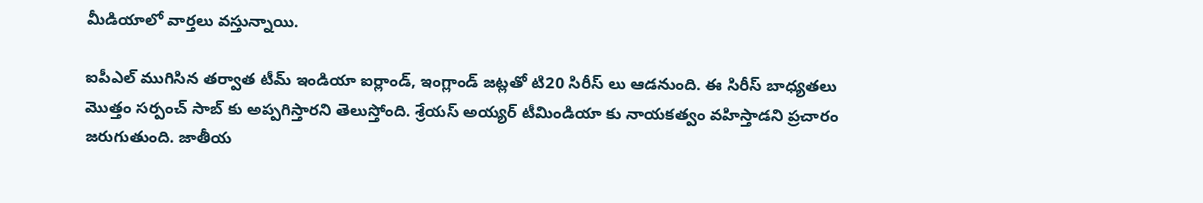మీడియాలో వార్తలు వస్తున్నాయి.

ఐపీఎల్ ముగిసిన తర్వాత టీమ్ ఇండియా ఐర్లాండ్, ఇంగ్లాండ్ జట్లతో టి20 సిరీస్ లు ఆడనుంది. ఈ సిరీస్ బాధ్యతలు మొత్తం సర్పంచ్ సాబ్ కు అప్పగిస్తారని తెలుస్తోంది. శ్రేయస్ అయ్యర్ టీమిండియా కు నాయకత్వం వహిస్తాడని ప్రచారం జరుగుతుంది. జాతీయ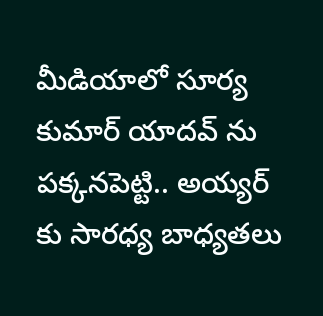మీడియాలో సూర్య కుమార్ యాదవ్ ను పక్కనపెట్టి.. అయ్యర్ కు సారధ్య బాధ్యతలు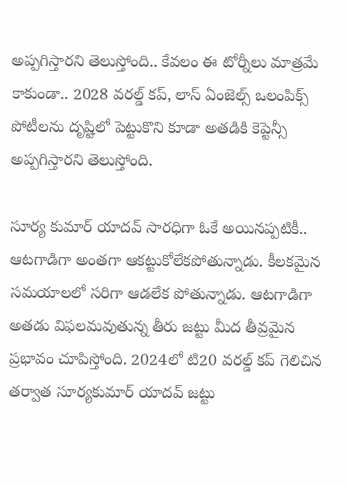అప్పగిస్తారని తెలుస్తోంది.. కేవలం ఈ టోర్నీలు మాత్రమే కాకుండా.. 2028 వరల్డ్ కప్, లాస్ ఏంజెల్స్ ఒలంపిక్స్ పోటీలను దృష్టిలో పెట్టుకొని కూడా అతడికి కెప్టెన్సీ అప్పగిస్తారని తెలుస్తోంది.

సూర్య కుమార్ యాదవ్ సారధిగా ఓకే అయినప్పటికీ.. ఆటగాడిగా అంతగా ఆకట్టుకోలేకపోతున్నాడు. కీలకమైన సమయాలలో సరిగా ఆడలేక పోతున్నాడు. ఆటగాడిగా అతడు విఫలమవుతున్న తీరు జట్టు మీద తీవ్రమైన ప్రభావం చూపిస్తోంది. 2024లో టి20 వరల్డ్ కప్ గెలిచిన తర్వాత సూర్యకుమార్ యాదవ్ జట్టు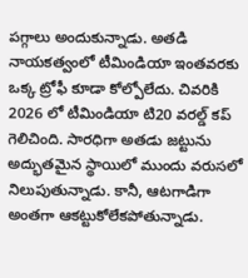పగ్గాలు అందుకున్నాడు. అతడి నాయకత్వంలో టీమిండియా ఇంతవరకు ఒక్క ట్రోఫీ కూడా కోల్పోలేదు. చివరికి 2026 లో టీమిండియా టి20 వరల్డ్ కప్ గెలిచింది. సారధిగా అతడు జట్టును అద్భుతమైన స్థాయిలో ముందు వరుసలో నిలుపుతున్నాడు. కానీ, ఆటగాడిగా అంతగా ఆకట్టుకోలేకపోతున్నాడు.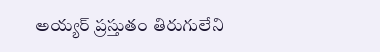అయ్యర్ ప్రస్తుతం తిరుగులేని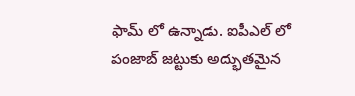ఫామ్ లో ఉన్నాడు. ఐపీఎల్ లో పంజాబ్ జట్టుకు అద్భుతమైన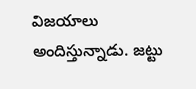విజయాలు అందిస్తున్నాడు. జట్టు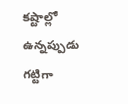కష్టాల్లో ఉన్నప్పుడు గట్టిగా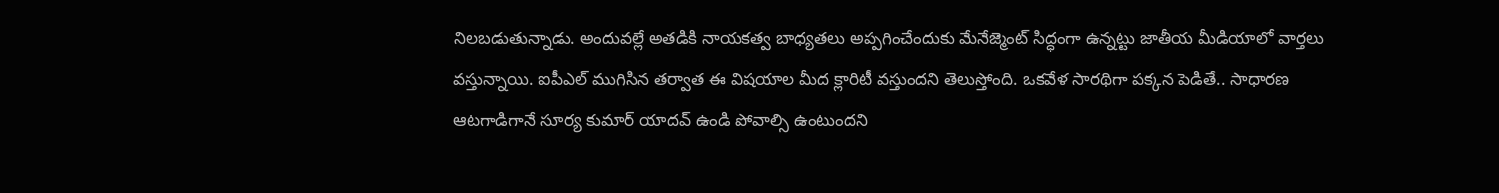నిలబడుతున్నాడు. అందువల్లే అతడికి నాయకత్వ బాధ్యతలు అప్పగించేందుకు మేనేజ్మెంట్ సిద్ధంగా ఉన్నట్టు జాతీయ మీడియాలో వార్తలు వస్తున్నాయి. ఐపీఎల్ ముగిసిన తర్వాత ఈ విషయాల మీద క్లారిటీ వస్తుందని తెలుస్తోంది. ఒకవేళ సారథిగా పక్కన పెడితే.. సాధారణ ఆటగాడిగానే సూర్య కుమార్ యాదవ్ ఉండి పోవాల్సి ఉంటుందని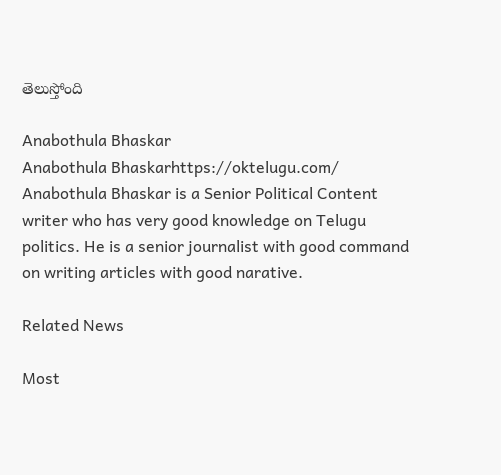తెలుస్తోంది

Anabothula Bhaskar
Anabothula Bhaskarhttps://oktelugu.com/
Anabothula Bhaskar is a Senior Political Content writer who has very good knowledge on Telugu politics. He is a senior journalist with good command on writing articles with good narative.

Related News

Most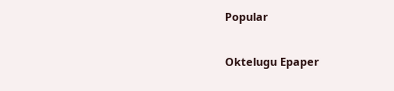Popular

Oktelugu Epaper